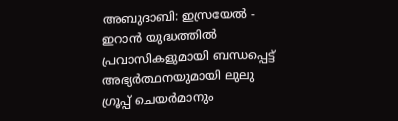അബുദാബി: ഇസ്രയേൽ - ഇറാൻ യുദ്ധത്തിൽ പ്രവാസികളുമായി ബന്ധപ്പെട്ട് അഭ്യർത്ഥനയുമായി ലുലു ഗ്രൂപ്പ് ചെയർമാനും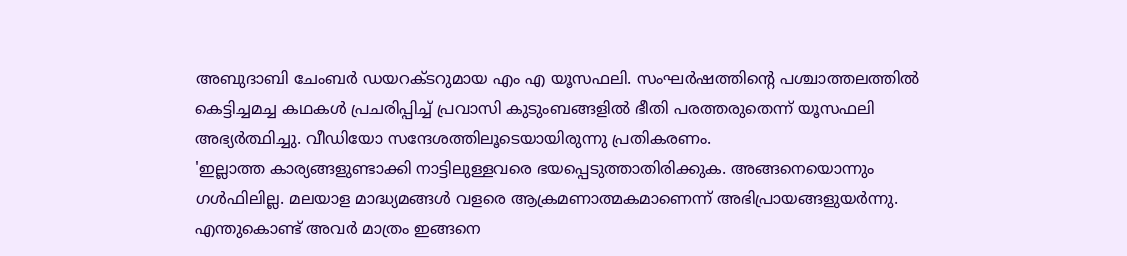അബുദാബി ചേംബർ ഡയറക്ടറുമായ എം എ യൂസഫലി. സംഘർഷത്തിന്റെ പശ്ചാത്തലത്തിൽ കെട്ടിച്ചമച്ച കഥകൾ പ്രചരിപ്പിച്ച് പ്രവാസി കുടുംബങ്ങളിൽ ഭീതി പരത്തരുതെന്ന് യൂസഫലി അഭ്യർത്ഥിച്ചു. വീഡിയോ സന്ദേശത്തിലൂടെയായിരുന്നു പ്രതികരണം.
'ഇല്ലാത്ത കാര്യങ്ങളുണ്ടാക്കി നാട്ടിലുള്ളവരെ ഭയപ്പെടുത്താതിരിക്കുക. അങ്ങനെയൊന്നും ഗൾഫിലില്ല. മലയാള മാദ്ധ്യമങ്ങൾ വളരെ ആക്രമണാത്മകമാണെന്ന് അഭിപ്രായങ്ങളുയർന്നു. എന്തുകൊണ്ട് അവർ മാത്രം ഇങ്ങനെ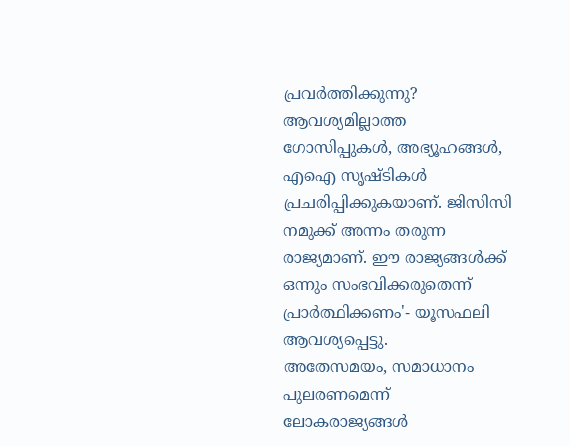പ്രവർത്തിക്കുന്നു? ആവശ്യമില്ലാത്ത ഗോസിപ്പുകൾ, അഭ്യൂഹങ്ങൾ, എഐ സൃഷ്ടികൾ പ്രചരിപ്പിക്കുകയാണ്. ജിസിസി നമുക്ക് അന്നം തരുന്ന രാജ്യമാണ്. ഈ രാജ്യങ്ങൾക്ക് ഒന്നും സംഭവിക്കരുതെന്ന് പ്രാർത്ഥിക്കണം'- യൂസഫലി ആവശ്യപ്പെട്ടു.
അതേസമയം, സമാധാനം പുലരണമെന്ന് ലോകരാജ്യങ്ങൾ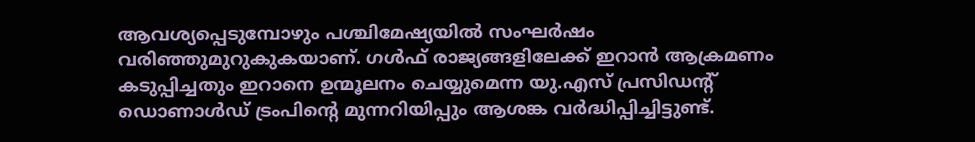ആവശ്യപ്പെടുമ്പോഴും പശ്ചിമേഷ്യയിൽ സംഘർഷം വരിഞ്ഞുമുറുകുകയാണ്. ഗൾഫ് രാജ്യങ്ങളിലേക്ക് ഇറാൻ ആക്രമണം കടുപ്പിച്ചതും ഇറാനെ ഉന്മൂലനം ചെയ്യുമെന്ന യു.എസ് പ്രസിഡന്റ് ഡൊണാൾഡ് ട്രംപിന്റെ മുന്നറിയിപ്പും ആശങ്ക വർദ്ധിപ്പിച്ചിട്ടുണ്ട്.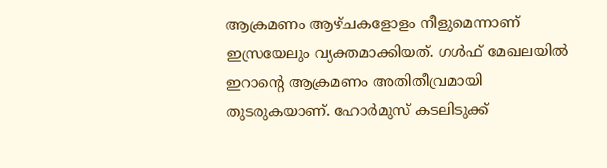ആക്രമണം ആഴ്ചകളോളം നീളുമെന്നാണ് ഇസ്രയേലും വ്യക്തമാക്കിയത്. ഗൾഫ് മേഖലയിൽ ഇറാന്റെ ആക്രമണം അതിതീവ്രമായി തുടരുകയാണ്. ഹോർമുസ് കടലിടുക്ക്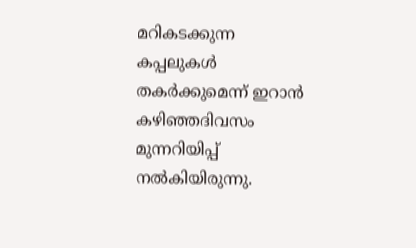മറികടക്കുന്ന കപ്പലുകൾ തകർക്കുമെന്ന് ഇറാൻ കഴിഞ്ഞദിവസം മുന്നറിയിപ്പ് നൽകിയിരുന്നു.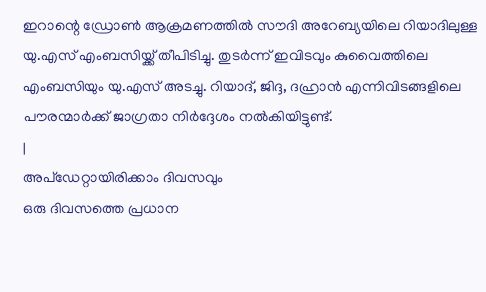ഇറാന്റെ ഡ്രോൺ ആക്രമണത്തിൽ സൗദി അറേബ്യയിലെ റിയാദിലുള്ള യു.എസ് എംബസിയ്ക്ക് തീപിടിച്ചു. തുടർന്ന് ഇവിടവും കുവൈത്തിലെ എംബസിയും യു.എസ് അടച്ചു. റിയാദ്, ജിദ്ദ, ദഹ്രാൻ എന്നിവിടങ്ങളിലെ പൗരന്മാർക്ക് ജാഗ്രതാ നിർദ്ദേശം നൽകിയിട്ടുണ്ട്.
|
അപ്ഡേറ്റായിരിക്കാം ദിവസവും
ഒരു ദിവസത്തെ പ്രധാന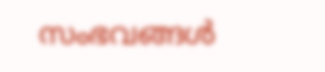സംഭവങ്ങൾ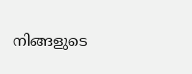നിങ്ങളുടെ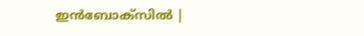ഇൻബോക്സിൽ |